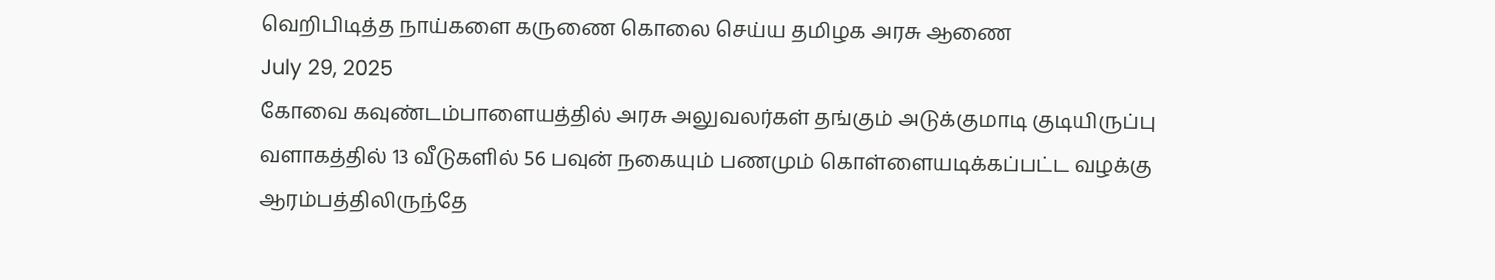வெறிபிடித்த நாய்களை கருணை கொலை செய்ய தமிழக அரசு ஆணை
July 29, 2025
கோவை கவுண்டம்பாளையத்தில் அரசு அலுவலர்கள் தங்கும் அடுக்குமாடி குடியிருப்பு வளாகத்தில் 13 வீடுகளில் 56 பவுன் நகையும் பணமும் கொள்ளையடிக்கப்பட்ட வழக்கு ஆரம்பத்திலிருந்தே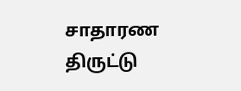சாதாரண திருட்டு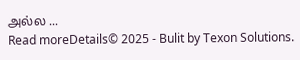அல்ல ...
Read moreDetails© 2025 - Bulit by Texon Solutions.